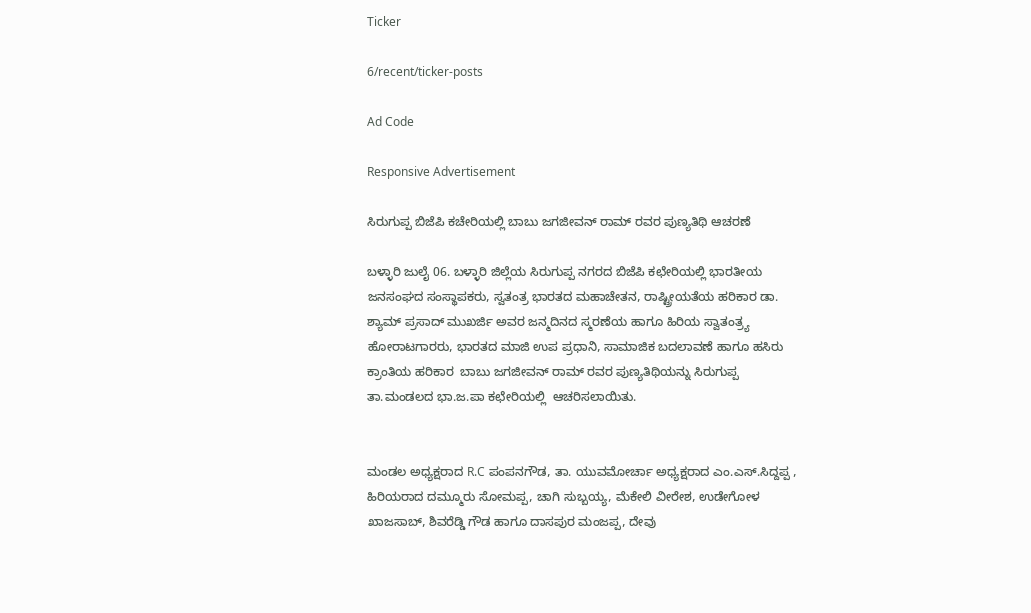Ticker

6/recent/ticker-posts

Ad Code

Responsive Advertisement

ಸಿರುಗುಪ್ಪ ಬಿಜೆಪಿ ಕಚೇರಿಯಲ್ಲಿ ಬಾಬು ಜಗಜೀವನ್ ರಾಮ್ ರವರ ಪುಣ್ಯತಿಥಿ ಆಚರಣೆ

ಬಳ್ಳಾರಿ ಜುಲೈ 06. ಬಳ್ಳಾರಿ ಜಿಲ್ಲೆಯ ಸಿರುಗುಪ್ಪ ನಗರದ ಬಿಜೆಪಿ ಕಛೇರಿಯಲ್ಲಿ ಭಾರತೀಯ ಜನಸಂಘದ ಸಂಸ್ಥಾಪಕರು, ಸ್ವತಂತ್ರ ಭಾರತದ ಮಹಾಚೇತನ, ರಾಷ್ಟ್ರೀಯತೆಯ ಹರಿಕಾರ ಡಾ. ಶ್ಯಾಮ್ ಪ್ರಸಾದ್ ಮುಖರ್ಜಿ ಅವರ ಜನ್ಮದಿನದ ಸ್ಮರಣೆಯ ಹಾಗೂ ಹಿರಿಯ ಸ್ವಾತಂತ್ರ್ಯ ಹೋರಾಟಗಾರರು, ಭಾರತದ ಮಾಜಿ ಉಪ ಪ್ರಧಾನಿ, ಸಾಮಾಜಿಕ ಬದಲಾವಣೆ ಹಾಗೂ ಹಸಿರು ಕ್ರಾಂತಿಯ ಹರಿಕಾರ  ಬಾಬು ಜಗಜೀವನ್ ರಾಮ್ ರವರ ಪುಣ್ಯತಿಥಿಯನ್ನು ಸಿರುಗುಪ್ಪ ತಾ.ಮಂಡಲದ ಭಾ.ಜ.ಪಾ ಕಛೇರಿಯಲ್ಲಿ  ಆಚರಿಸಲಾಯಿತು.


ಮಂಡಲ ಅಧ್ಯಕ್ಷರಾದ R.C ಪಂಪನಗೌಡ, ತಾ. ಯುವಮೋರ್ಚಾ ಅಧ್ಯಕ್ಷರಾದ ಎಂ.ಎಸ್.ಸಿದ್ದಪ್ಪ , ಹಿರಿಯರಾದ ದಮ್ಮೂರು ಸೋಮಪ್ಪ, ಚಾಗಿ ಸುಬ್ಬಯ್ಯ, ಮೆಕೇಲಿ ವೀರೇಶ, ಉಡೇಗೋಳ ಖಾಜಸಾಬ್, ಶಿವರೆಡ್ಡಿ ಗೌಡ ಹಾಗೂ ದಾಸಪುರ ಮಂಜಪ್ಪ, ದೇವು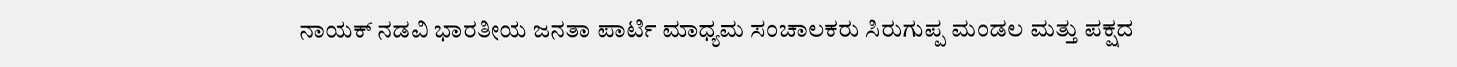ನಾಯಕ್ ನಡವಿ ಭಾರತೀಯ ಜನತಾ ಪಾರ್ಟಿ ಮಾಧ್ಯಮ ಸಂಚಾಲಕರು ಸಿರುಗುಪ್ಪ ಮಂಡಲ ಮತ್ತು ಪಕ್ಷದ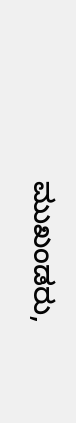ಮುಖಂಡರು,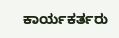ಕಾರ್ಯಕರ್ತರು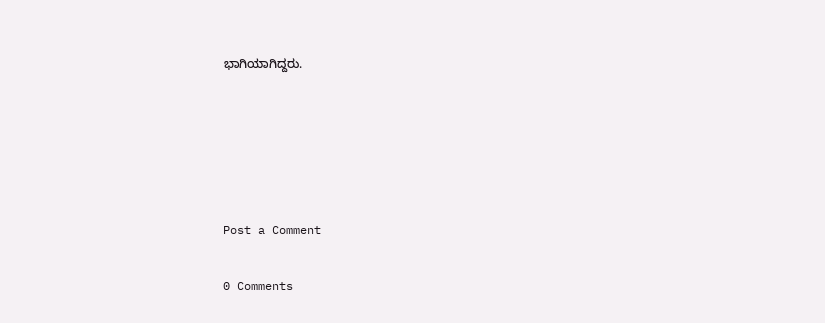ಭಾಗಿಯಾಗಿದ್ದರು.





Post a Comment

0 Comments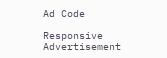Ad Code

Responsive Advertisement